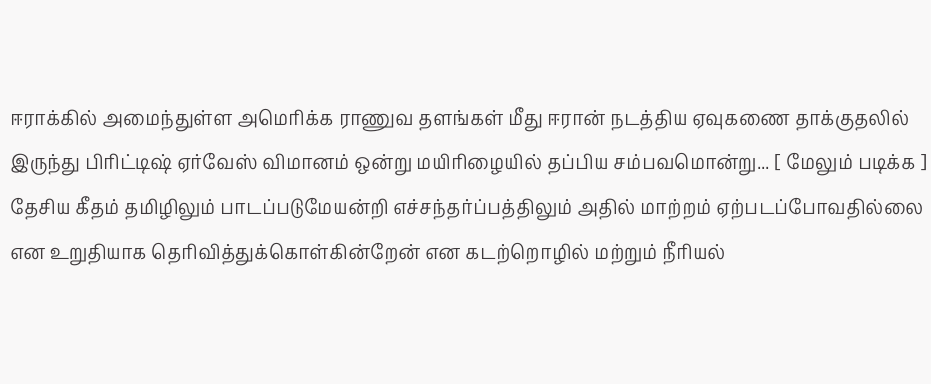ஈராக்கில் அமைந்துள்ள அமெரிக்க ராணுவ தளங்கள் மீது ஈரான் நடத்திய ஏவுகணை தாக்குதலில் இருந்து பிரிட்டிஷ் ஏர்வேஸ் விமானம் ஒன்று மயிரிழையில் தப்பிய சம்பவமொன்று... [ மேலும் படிக்க ]
தேசிய கீதம் தமிழிலும் பாடப்படுமேயன்றி எச்சந்தர்ப்பத்திலும் அதில் மாற்றம் ஏற்படப்போவதில்லை என உறுதியாக தெரிவித்துக்கொள்கின்றேன் என கடற்றொழில் மற்றும் நீரியல்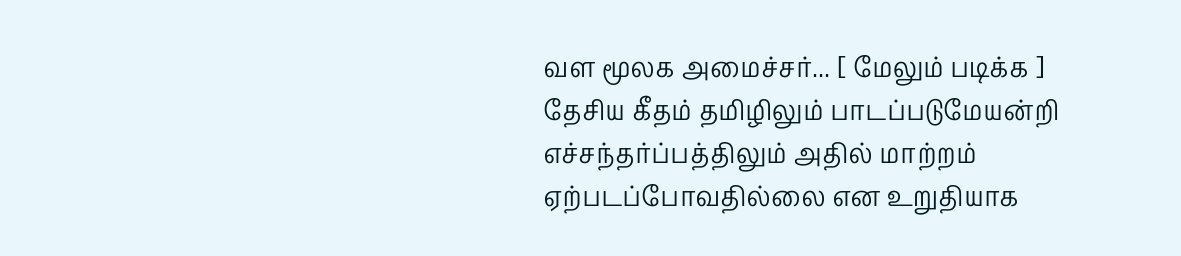வள மூலக அமைச்சர்... [ மேலும் படிக்க ]
தேசிய கீதம் தமிழிலும் பாடப்படுமேயன்றி எச்சந்தர்ப்பத்திலும் அதில் மாற்றம் ஏற்படப்போவதில்லை என உறுதியாக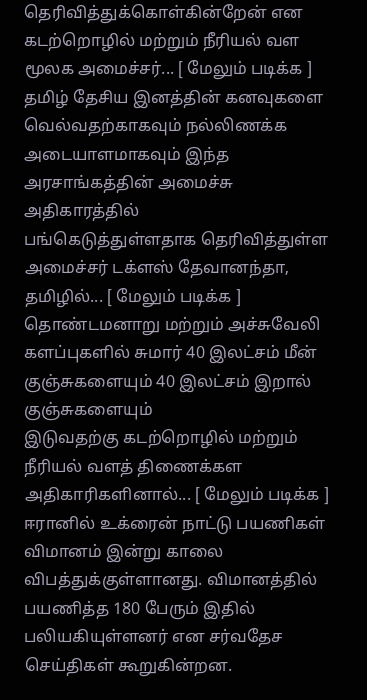தெரிவித்துக்கொள்கின்றேன் என கடற்றொழில் மற்றும் நீரியல் வள மூலக அமைச்சர்... [ மேலும் படிக்க ]
தமிழ் தேசிய இனத்தின் கனவுகளை
வெல்வதற்காகவும் நல்லிணக்க அடையாளமாகவும் இந்த அரசாங்கத்தின் அமைச்சு அதிகாரத்தில்
பங்கெடுத்துள்ளதாக தெரிவித்துள்ள அமைச்சர் டக்ளஸ் தேவானந்தா, தமிழில்... [ மேலும் படிக்க ]
தொண்டமனாறு மற்றும் அச்சுவேலி
களப்புகளில் சுமார் 40 இலட்சம் மீன் குஞ்சுகளையும் 40 இலட்சம் இறால் குஞ்சுகளையும்
இடுவதற்கு கடற்றொழில் மற்றும் நீரியல் வளத் திணைக்கள அதிகாரிகளினால்... [ மேலும் படிக்க ]
ஈரானில் உக்ரைன் நாட்டு பயணிகள் விமானம் இன்று காலை விபத்துக்குள்ளானது. விமானத்தில் பயணித்த 180 பேரும் இதில் பலியகியுள்ளனர் என சர்வதேச செய்திகள் கூறுகின்றன.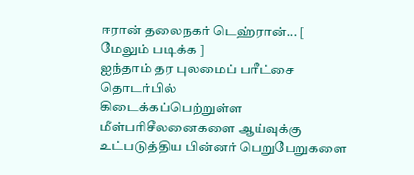ஈரான் தலைநகர் டெஹ்ரான்... [ மேலும் படிக்க ]
ஐந்தாம் தர புலமைப் பரீட்சை தொடர்பில்
கிடைக்கப்பெற்றுள்ள மீள்பரிசீலனைகளை ஆய்வுக்கு உட்படுத்திய பின்னர் பெறுபேறுகளை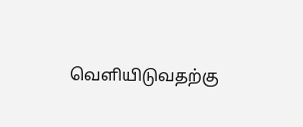வெளியிடுவதற்கு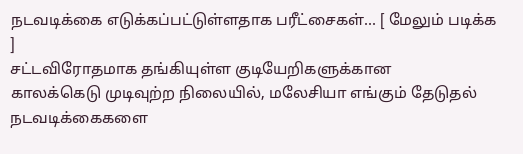நடவடிக்கை எடுக்கப்பட்டுள்ளதாக பரீட்சைகள்... [ மேலும் படிக்க ]
சட்டவிரோதமாக தங்கியுள்ள குடியேறிகளுக்கான
காலக்கெடு முடிவுற்ற நிலையில், மலேசியா எங்கும் தேடுதல் நடவடிக்கைகளை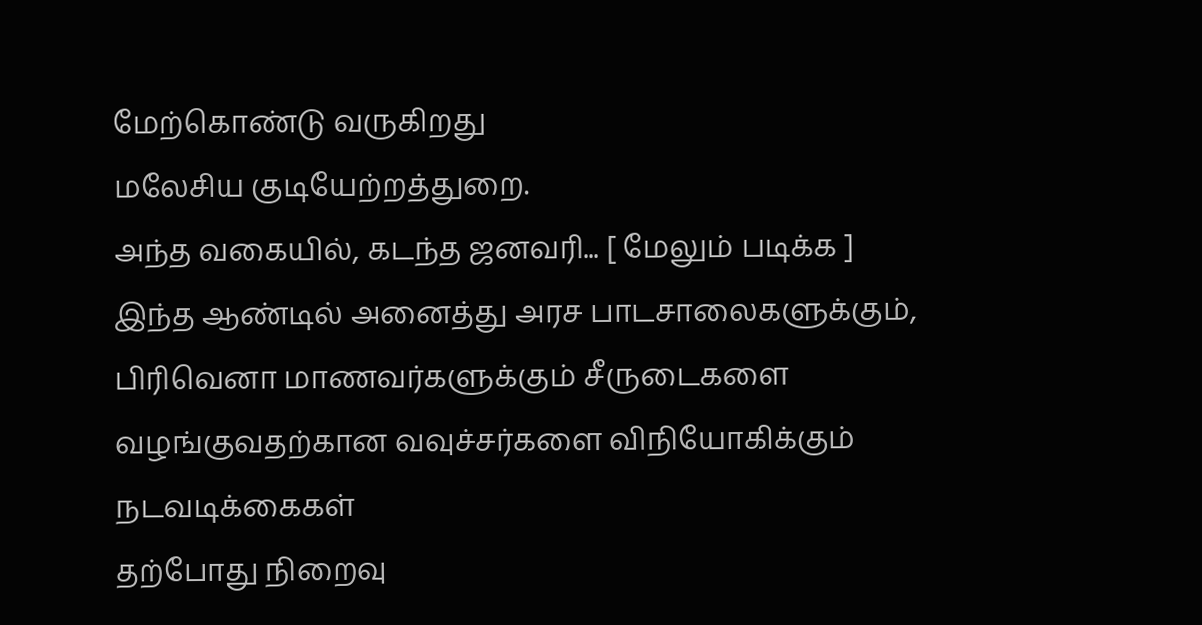மேற்கொண்டு வருகிறது
மலேசிய குடியேற்றத்துறை.
அந்த வகையில், கடந்த ஜனவரி... [ மேலும் படிக்க ]
இந்த ஆண்டில் அனைத்து அரச பாடசாலைகளுக்கும்,
பிரிவெனா மாணவர்களுக்கும் சீருடைகளை வழங்குவதற்கான வவுச்சர்களை விநியோகிக்கும் நடவடிக்கைகள்
தற்போது நிறைவு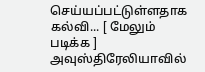செய்யப்பட்டுள்ளதாக கல்வி... [ மேலும் படிக்க ]
அவுஸ்திரேலியாவில்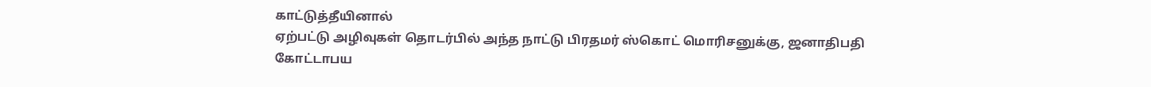காட்டுத்தீயினால்
ஏற்பட்டு அழிவுகள் தொடர்பில் அந்த நாட்டு பிரதமர் ஸ்கொட் மொரிசனுக்கு, ஜனாதிபதி கோட்டாபய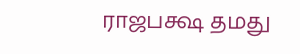ராஜபக்ஷ தமது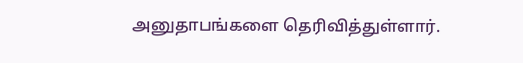அனுதாபங்களை தெரிவித்துள்ளார்.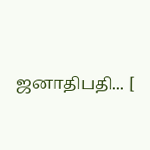ஜனாதிபதி... [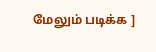மேலும் படிக்க ]